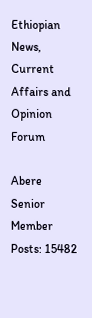Ethiopian News, Current Affairs and Opinion Forum

Abere
Senior Member
Posts: 15482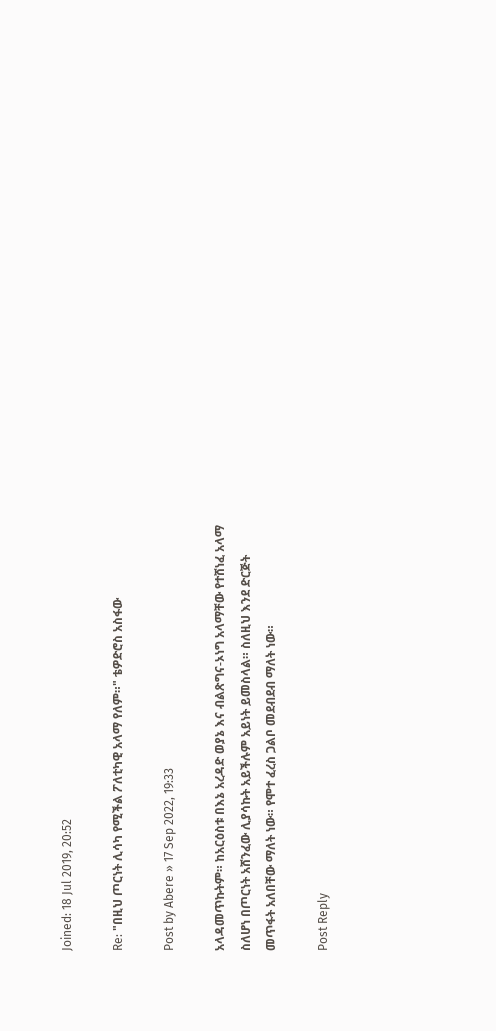Joined: 18 Jul 2019, 20:52

Re: "በዚህ ጦርነት ሊሳካ የሚችል ፖለቲካዊ አላማ የለም።" ቴዎድሮስ አስፋው

Post by Abere » 17 Sep 2022, 19:33

አላዳመጥኩትም። ከአርዕስቱ በእኔ አረዳድ ወያኔ እና ብልጽግና-ኦነግ አላማቸው የተሸነፈ አላማ ስለሆነ በጦርነት አሸንፈው ሊያሳኩት አይችሉም አይነት ይመስላል። ስለዚህ እንደ ድርጅት መጥፋት አለበቸው ማለት ነው። የሞተ ፈረስ ጋልቦ መደብደብ ማለት ነው።

Post Reply